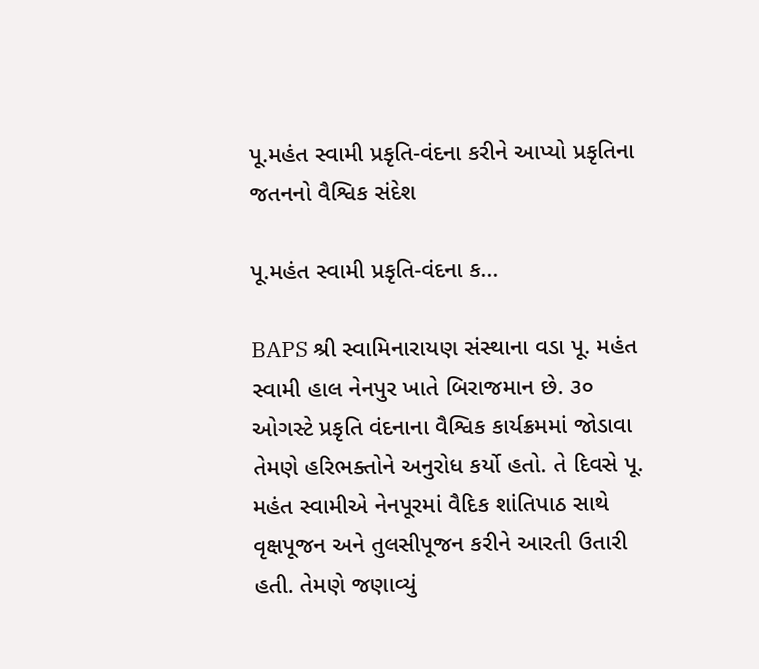પૂ.મહંત સ્વામી પ્રકૃતિ-વંદના કરીને આપ્યો પ્રકૃતિના જતનનો વૈશ્વિક સંદેશ

પૂ.મહંત સ્વામી પ્રકૃતિ-વંદના ક...

BAPS શ્રી સ્વામિનારાયણ સંસ્થાના વડા પૂ. મહંત સ્વામી હાલ નેનપુર ખાતે બિરાજમાન છે. ૩૦ ઓગસ્ટે પ્રકૃતિ વંદનાના વૈશ્વિક કાર્યક્રમમાં જોડાવા તેમણે હરિભક્તોને અનુરોધ કર્યો હતો. તે દિવસે પૂ. મહંત સ્વામીએ નેનપૂરમાં વૈદિક શાંતિપાઠ સાથે વૃક્ષપૂજન અને તુલસીપૂજન કરીને આરતી ઉતારી હતી. તેમણે જણાવ્યું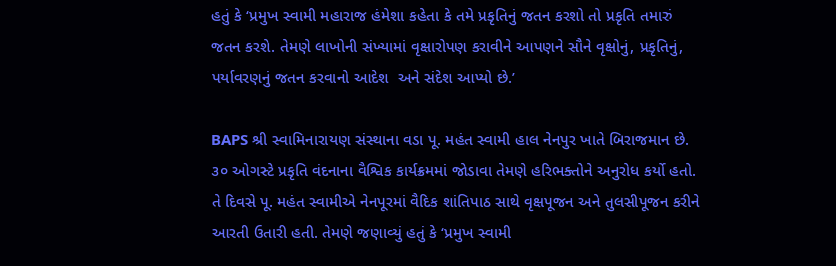હતું કે ‘પ્રમુખ સ્વામી મહારાજ હંમેશા કહેતા કે તમે પ્રકૃતિનું જતન કરશો તો પ્રકૃતિ તમારું જતન કરશે. તેમણે લાખોની સંખ્યામાં વૃક્ષારોપણ કરાવીને આપણને સૌને વૃક્ષોનું, પ્રકૃતિનું, પર્યાવરણનું જતન કરવાનો આદેશ  અને સંદેશ આપ્યો છે.’

BAPS શ્રી સ્વામિનારાયણ સંસ્થાના વડા પૂ. મહંત સ્વામી હાલ નેનપુર ખાતે બિરાજમાન છે. ૩૦ ઓગસ્ટે પ્રકૃતિ વંદનાના વૈશ્વિક કાર્યક્રમમાં જોડાવા તેમણે હરિભક્તોને અનુરોધ કર્યો હતો. તે દિવસે પૂ. મહંત સ્વામીએ નેનપૂરમાં વૈદિક શાંતિપાઠ સાથે વૃક્ષપૂજન અને તુલસીપૂજન કરીને આરતી ઉતારી હતી. તેમણે જણાવ્યું હતું કે ‘પ્રમુખ સ્વામી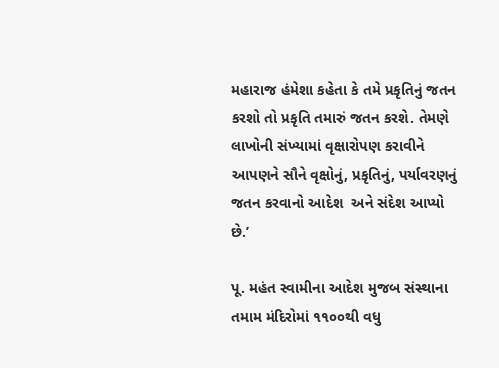મહારાજ હંમેશા કહેતા કે તમે પ્રકૃતિનું જતન કરશો તો પ્રકૃતિ તમારું જતન કરશે. તેમણે લાખોની સંખ્યામાં વૃક્ષારોપણ કરાવીને આપણને સૌને વૃક્ષોનું, પ્રકૃતિનું, પર્યાવરણનું જતન કરવાનો આદેશ  અને સંદેશ આપ્યો છે.’

પૂ. મહંત સ્વામીના આદેશ મુજબ સંસ્થાના તમામ મંદિરોમાં ૧૧૦૦થી વધુ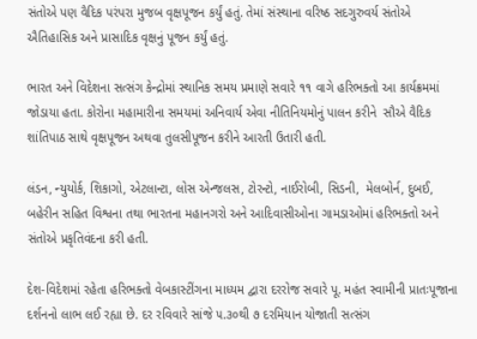સંતોએ પણ વૈદિક પરંપરા મુજબ વૃક્ષપૂજન કર્યું હતું. તેમાં સંસ્થાના વરિષ્ઠ સદગુરુવર્ય સંતોએ ઐતિહાસિક અને પ્રાસાદિક વૃક્ષનું પૂજન કર્યું હતું.

ભારત અને વિદેશના સત્સંગ કેન્દ્રોમાં સ્થાનિક સમય પ્રમાણે સવારે ૧૧ વાગે હરિભક્તો આ કાર્યક્રમમાં જોડાયા હતા. કોરોના મહામારીના સમયમાં અનિવાર્ય એવા નીતિનિયમોનું પાલન કરીને  સૌએ વૈદિક  શાંતિપાઠ સાથે વૃક્ષપૂજન અથવા તુલસીપૂજન કરીને આરતી ઉતારી હતી.

લંડન, ન્યુયોર્ક, શિકાગો, એટલાન્ટા, લોસ એન્જલસ, ટોરન્ટો, નાઈરોબી, સિડની,  મેલબોર્ન, દુબઈ, બહેરીન સહિત વિશ્વના તથા ભારતના મહાનગરો અને આદિવાસીઓના ગામડાઓમાં હરિભક્તો અને સંતોએ પ્રકૃતિવંદના કરી હતી.

દેશ-વિદેશમાં રહેતા હરિભક્તો વેબકાસ્ટીંગના માધ્યમ દ્વારા દરરોજ સવારે પૂ. મહંત સ્વામીની પ્રાતઃપૂજાના દર્શનનો લાભ લઈ રહ્યા છે. દર રવિવારે સાંજે ૫.૩૦થી ૭ દરમિયાન યોજાતી સત્સંગ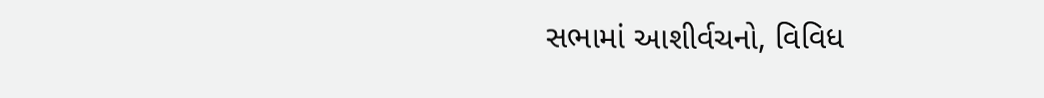સભામાં આશીર્વચનો, વિવિધ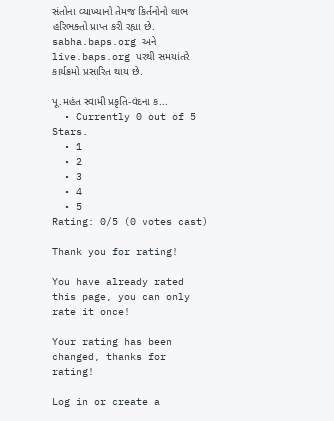સંતોના વ્યાખ્યાનો તેમજ કિર્તનોનો લાભ હરિભક્તો પ્રાપ્ત કરી રહ્યા છે. sabha.baps.org અને live.baps.org પરથી સમયાંતરે કાર્યક્રમો પ્રસારિત થાય છે.

પૂ.મહંત સ્વામી પ્રકૃતિ-વંદના ક...
  • Currently 0 out of 5 Stars.
  • 1
  • 2
  • 3
  • 4
  • 5
Rating: 0/5 (0 votes cast)

Thank you for rating!

You have already rated this page, you can only rate it once!

Your rating has been changed, thanks for rating!

Log in or create a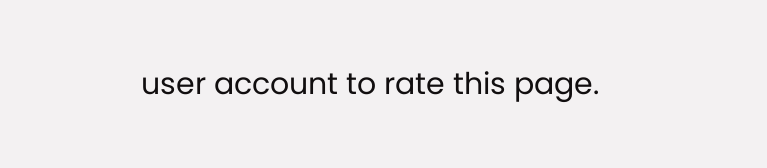user account to rate this page.